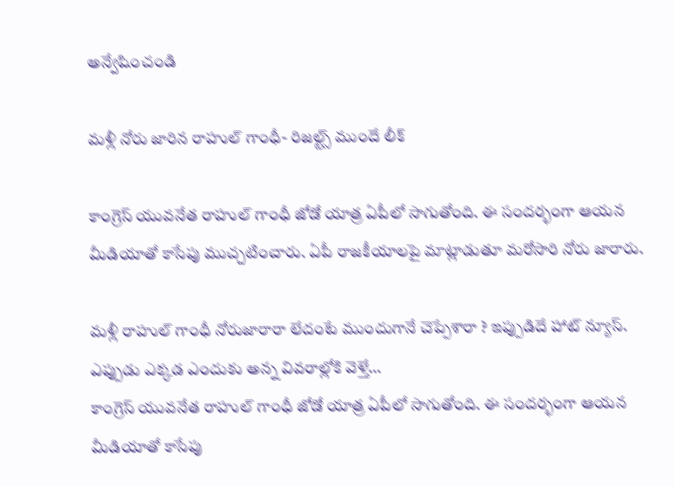అన్వేషించండి

మళ్లీ నోరు జారిన రాహుల్ గాంధీ- రిజల్ట్స్‌ ముందే లీక్

కాంగ్రెస్‌ యువనేత రాహుల్‌ గాంధీ జోడో యాత్ర ఏపీలో సాగుతోంది. ఈ సందర్భంగా ఆయన మీడియాతో కాసేపు ముచ్చటించారు. ఏపీ రాజకీయాలపై మాట్లాడుతూ మరోసారి నోరు జారారు.

మళ్లీ రాహుల్‌ గాంధీ నోరుజారారా లేదంటే ముందుగానే చెప్పేశారా ? ఇప్పుడిదే హాట్‌ న్యూస్‌. ఎప్పుడు ఎక్కడ ఎందుకు అన్న వివరాల్లోకి వెళ్తే…
కాంగ్రెస్‌ యువనేత రాహుల్‌ గాంధీ జోడో యాత్ర ఏపీలో సాగుతోంది. ఈ సందర్భంగా ఆయన మీడియాతో కాసేపు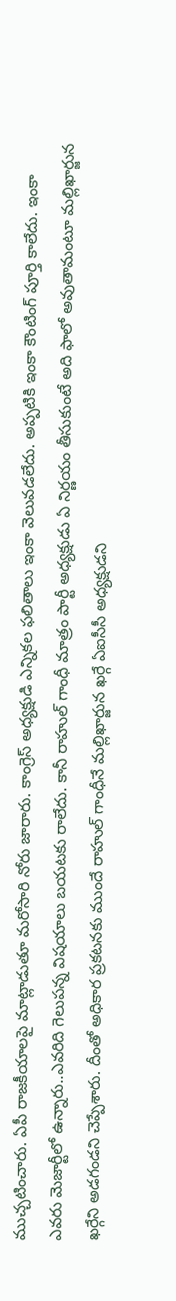ముచ్చటించారు. ఏపీ రాజకీయాలపై మాట్లాడుతూ మరోసారి నోరు జారారు. కాంగ్రెస్‌ అధ్యక్షుడి ఎన్నికల ఫలితాలు ఇంకా వెలువడలేదు. అప్పటికి ఇంకా కౌంటింగ్‌ పూర్తి కాలేదు. ఇంకా ఎవరు మెజార్టీలో ఉన్నారు..ఎవరిది గెలుపన్న విషయాలు బయటకు రాలేదు. కానీ రాహుల్‌ గాంధీ మాత్రం పార్టీ అధ్యక్షుడు ఏ నిర్ణయం తీసుకుంటే అది ఫాలో అవుతామంటూ మల్లిఖార్జున ఖర్గేని అడగండని చెప్పేశారు. దీంతో అధికార ప్రకటనకు ముందే రాహుల్‌ గాంధీనే మల్లిఖార్జున ఖర్గే ఏఐసీసీ అధ్యక్షుడని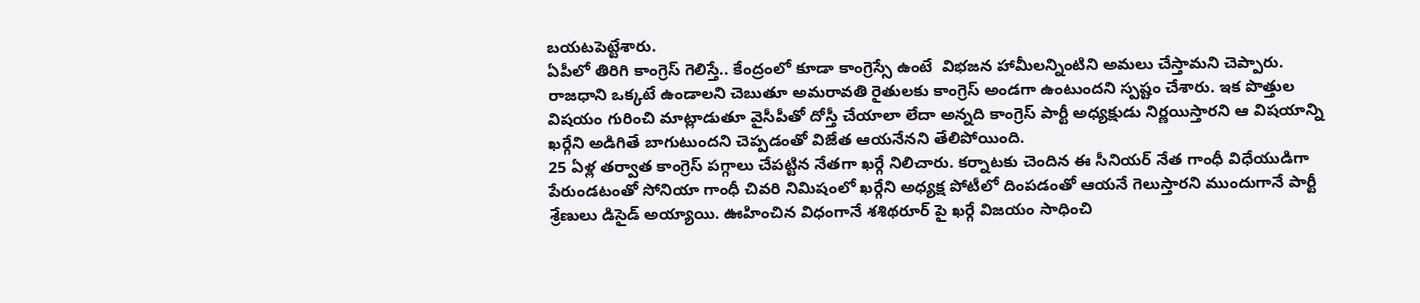బయటపెట్టేశారు.
ఏపీలో తిరిగి కాంగ్రెస్‌ గెలిస్తే.. కేంద్రంలో కూడా కాంగ్రెస్సే ఉంటే  విభజన హామీలన్నింటిని అమలు చేస్తామని చెప్పారు. రాజధాని ఒక్కటే ఉండాలని చెబుతూ అమరావతి రైతులకు కాంగ్రెస్‌ అండగా ఉంటుందని స్పష్టం చేశారు. ఇక పొత్తుల విషయం గురించి మాట్లాడుతూ వైసీపీతో దోస్తీ చేయాలా లేదా అన్నది కాంగ్రెస్‌ పార్టీ అధ్యక్షుడు నిర్ణయిస్తారని ఆ విషయాన్ని ఖర్గేని అడిగితే బాగుటుందని చెప్పడంతో విజేత ఆయనేనని తేలిపోయింది.
25 ఏళ్ల తర్వాత కాంగ్రెస్‌ పగ్గాలు చేపట్టిన నేతగా ఖర్గే నిలిచారు. కర్నాటకు చెందిన ఈ సీనియర్‌ నేత గాంధీ విధేయుడిగా పేరుండటంతో సోనియా గాంధీ చివరి నిమిషంలో ఖర్గేని అధ్యక్ష పోటీలో దింపడంతో ఆయనే గెలుస్తారని ముందుగానే పార్టీ శ్రేణులు డిసైడ్‌ అయ్యాయి. ఊహించిన విధంగానే శశిథరూర్‌ పై ఖర్గే విజయం సాధించి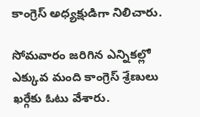కాంగ్రెస్‌ అధ్యక్షుడిగా నిలిచారు.

సోమవారం జరిగిన ఎన్నికల్లో ఎక్కువ మంది కాంగ్రెస్‌ శ్రేణులు ఖర్గేకు ఓటు వేశారు.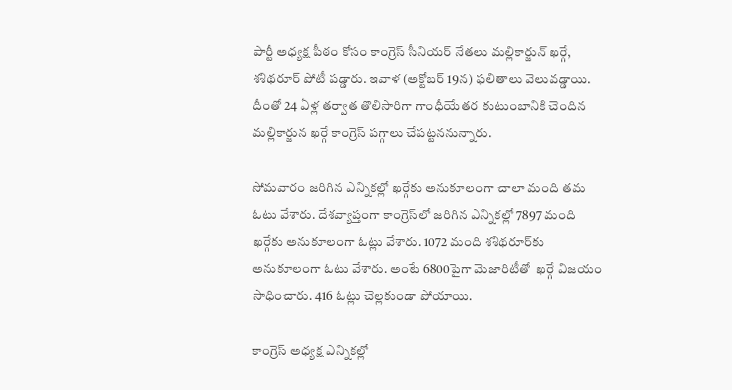పార్టీ అధ్యక్ష పీఠం కోసం కాంగ్రెస్‌ సీనియర్‌ నేతలు మల్లికార్జున్ ఖర్గే, శశిథరూర్‌ పోటీ పడ్డారు. ఇవాళ (అక్టోబర్ 19న) ఫలితాలు వెలువడ్డాయి. దీంతో 24 ఏళ్ల తర్వాత తొలిసారిగా గాంధీయేతర కుటుంబానికి చెందిన మల్లికార్జున ఖర్గే కాంగ్రెస్ పగ్గాలు చేపట్టననున్నారు.

సోమవారం జరిగిన ఎన్నికల్లో ఖర్గేకు అనుకూలంగా చాలా మంది తమ ఓటు వేశారు. దేశవ్యాప్తంగా కాంగ్రెస్‌లో జరిగిన ఎన్నికల్లో 7897 మంది ఖర్గేకు అనుకూలంగా ఓట్లు వేశారు. 1072 మంది శశిథరూర్‌కు అనుకూలంగా ఓటు వేశారు. అంటే 6800పైగా మెజారిటీతో  ఖర్గే విజయం సాధించారు. 416 ఓట్లు చెల్లకుండా పోయాయి.

కాంగ్రెస్ అధ్యక్ష ఎన్నికల్లో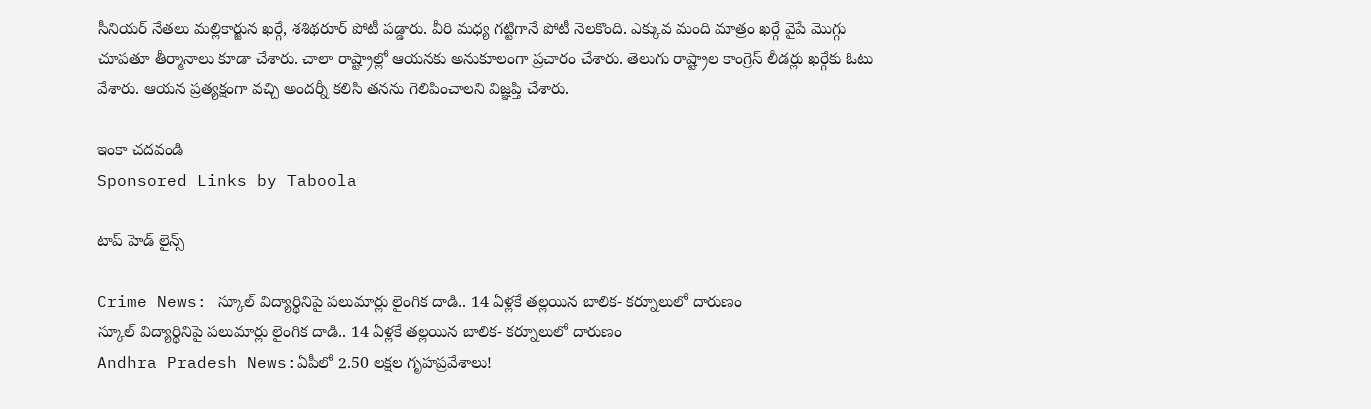సీనియర్ నేతలు మల్లికార్జున ఖర్గే, శశిథరూర్ పోటీ పడ్డారు. వీరి మధ్య గట్టిగానే పోటీ నెలకొంది. ఎక్కువ మంది మాత్రం ఖర్గే వైపే మొగ్గు చూపతూ తీర్మానాలు కూడా చేశారు. చాలా రాష్ట్రాల్లో ఆయనకు అనుకూలంగా ప్రచారం చేశారు. తెలుగు రాష్ట్రాల కాంగ్రెస్ లీడర్లు ఖర్గేకు ఓటు వేశారు. ఆయన ప్రత్యక్షంగా వచ్చి అందర్నీ కలిసి తనను గెలిపించాలని విజ్ఞప్తి చేశారు.

ఇంకా చదవండి
Sponsored Links by Taboola

టాప్ హెడ్ లైన్స్

Crime News: స్కూల్ విద్యార్థినిపై పలుమార్లు లైంగిక దాడి.. 14 ఏళ్లకే తల్లయిన బాలిక- కర్నూలులో దారుణం
స్కూల్ విద్యార్థినిపై పలుమార్లు లైంగిక దాడి.. 14 ఏళ్లకే తల్లయిన బాలిక- కర్నూలులో దారుణం
Andhra Pradesh News:ఏపీలో 2.50 లక్షల గృహప్రవేశాలు!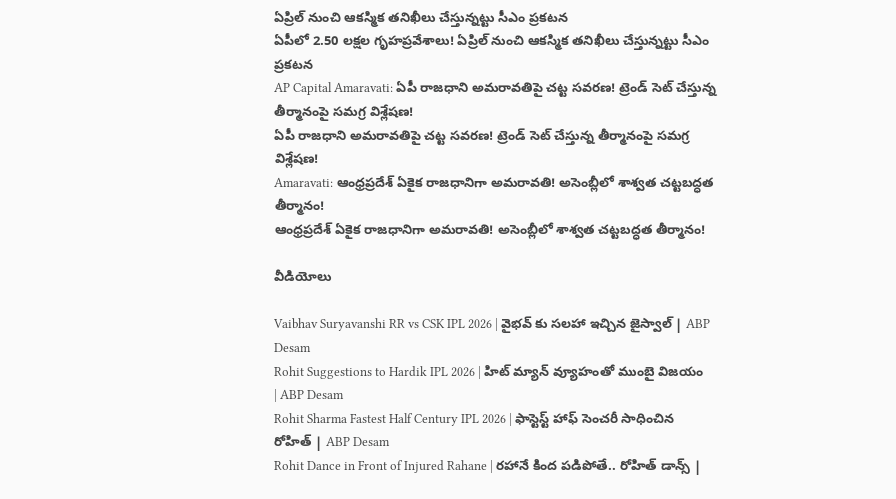ఏప్రిల్‌ నుంచి ఆకస్మిక తనిఖీలు చేస్తున్నట్టు సీఎం ప్రకటన
ఏపీలో 2.50 లక్షల గృహప్రవేశాలు! ఏప్రిల్‌ నుంచి ఆకస్మిక తనిఖీలు చేస్తున్నట్టు సీఎం ప్రకటన
AP Capital Amaravati: ఏపీ రాజధాని అమరావతిపై చట్ట సవరణ! ట్రెండ్‌ సెట్ చేస్తున్న తీర్మానంపై సమగ్ర విశ్లేషణ!
ఏపీ రాజధాని అమరావతిపై చట్ట సవరణ! ట్రెండ్‌ సెట్ చేస్తున్న తీర్మానంపై సమగ్ర విశ్లేషణ!
Amaravati: ఆంధ్రప్రదేశ్‌ ఏకైక రాజధానిగా అమరావతి! అసెంబ్లీలో శాశ్వత చట్టబద్ధత తీర్మానం!
ఆంధ్రప్రదేశ్‌ ఏకైక రాజధానిగా అమరావతి! అసెంబ్లీలో శాశ్వత చట్టబద్ధత తీర్మానం!

వీడియోలు

Vaibhav Suryavanshi RR vs CSK IPL 2026 | వైభవ్ కు సలహా ఇచ్చిన జైస్వాల్ | ABP Desam
Rohit Suggestions to Hardik IPL 2026 | హిట్ మ్యాన్ వ్యూహంతో ముంబై విజయం | ABP Desam
Rohit Sharma Fastest Half Century IPL 2026 | ఫాస్టెస్ట్ హాఫ్ సెంచరీ సాధించిన రోహిత్ | ABP Desam
Rohit Dance in Front of Injured Rahane | రహానే కింద పడిపోతే.. రోహిత్ డాన్స్ |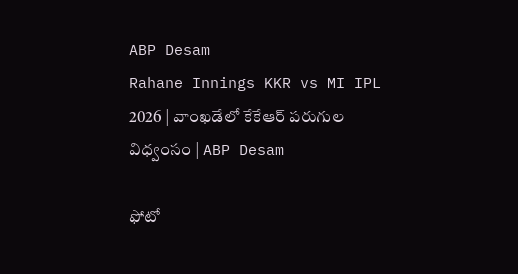ABP Desam
Rahane Innings KKR vs MI IPL 2026 | వాంఖడేలో కేకేఆర్ పరుగుల విధ్వంసం | ABP Desam

ఫోటో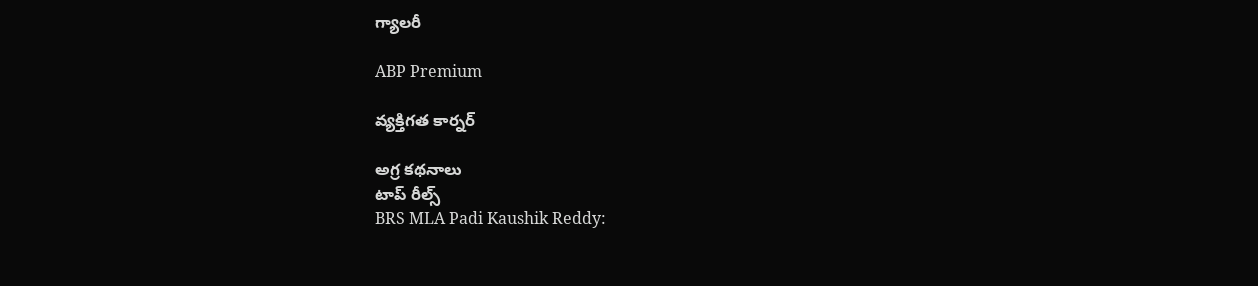గ్యాలరీ

ABP Premium

వ్యక్తిగత కార్నర్

అగ్ర కథనాలు
టాప్ రీల్స్
BRS MLA Padi Kaushik Reddy: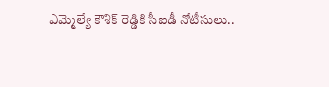ఎమ్మెల్యే కౌశిక్ రెడ్డికి సీఐడీ నోటీసులు..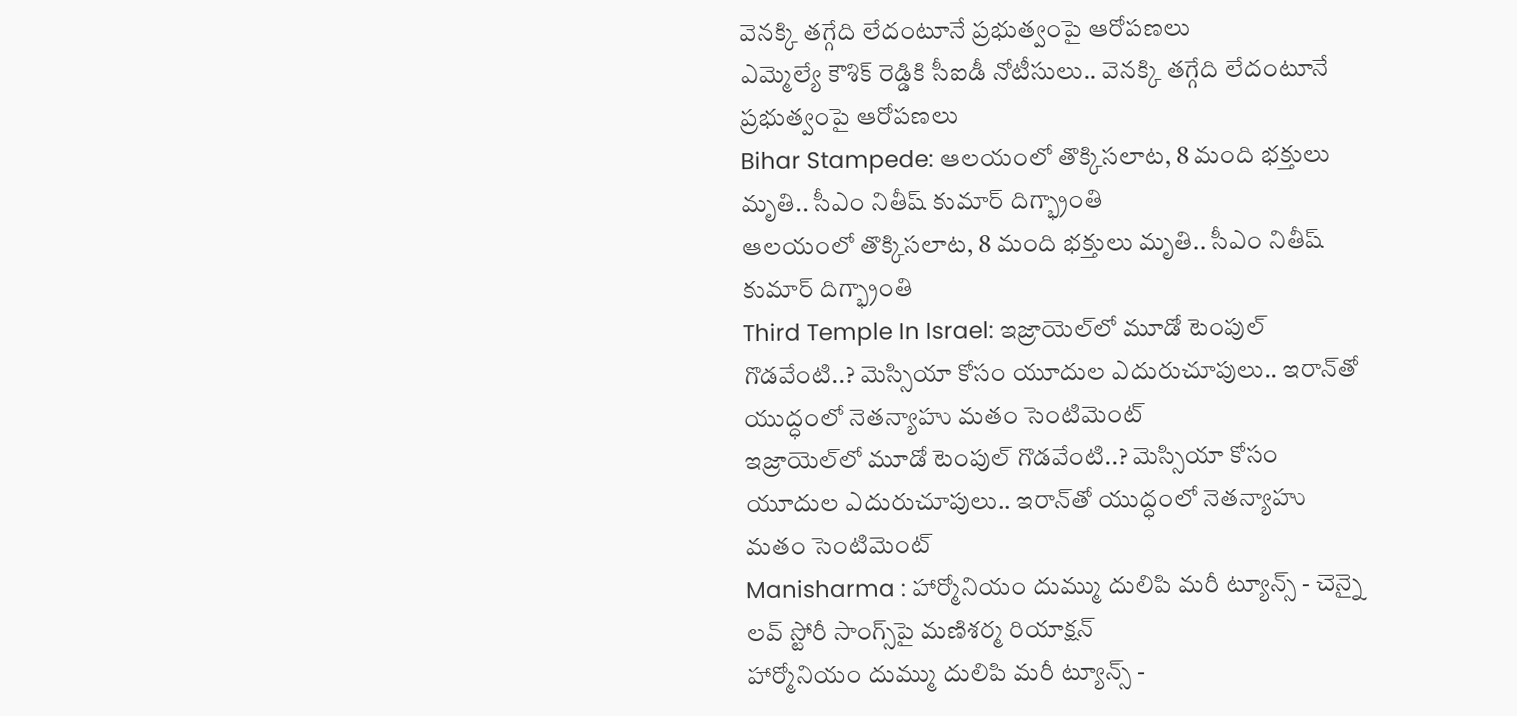వెనక్కి తగ్గేది లేదంటూనే ప్రభుత్వంపై ఆరోపణలు
ఎమ్మెల్యే కౌశిక్ రెడ్డికి సీఐడీ నోటీసులు.. వెనక్కి తగ్గేది లేదంటూనే ప్రభుత్వంపై ఆరోపణలు
Bihar Stampede: ఆలయంలో తొక్కిసలాట, 8 మంది భక్తులు మృతి.. సీఎం నితీష్ కుమార్ దిగ్భ్రాంతి
ఆలయంలో తొక్కిసలాట, 8 మంది భక్తులు మృతి.. సీఎం నితీష్ కుమార్ దిగ్భ్రాంతి
Third Temple In Israel: ఇజ్రాయెల్‌లో మూడో టెంపుల్ గొడవేంటి..? మెస్సియా కోసం యూదుల ఎదురుచూపులు.. ఇరాన్‌తో యుద్ధంలో నెతన్యాహు మతం సెంటిమెంట్
ఇజ్రాయెల్‌లో మూడో టెంపుల్ గొడవేంటి..? మెస్సియా కోసం యూదుల ఎదురుచూపులు.. ఇరాన్‌తో యుద్ధంలో నెతన్యాహు మతం సెంటిమెంట్
Manisharma : హార్మోనియం దుమ్ము దులిపి మరీ ట్యూన్స్ - చెన్నై లవ్ స్టోరీ సాంగ్స్‌పై మణిశర్మ రియాక్షన్
హార్మోనియం దుమ్ము దులిపి మరీ ట్యూన్స్ -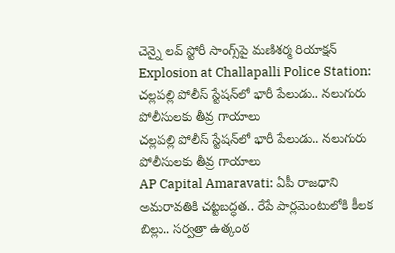చెన్నై లవ్ స్టోరీ సాంగ్స్‌పై మణిశర్మ రియాక్షన్
Explosion at Challapalli Police Station: చల్లపల్లి పోలీస్ స్టేషన్‌లో భారీ పేలుడు.. నలుగురు పోలీసులకు తీవ్ర గాయాలు
చల్లపల్లి పోలీస్ స్టేషన్‌లో భారీ పేలుడు.. నలుగురు పోలీసులకు తీవ్ర గాయాలు
AP Capital Amaravati: ఏపీ రాజధాని అమరావతికి చట్టబద్ధత.. రేపే పార్లమెంటులోకి కీలక బిల్లు.. సర్వత్రా ఉత్కంఠ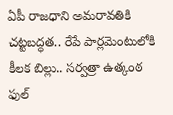ఏపీ రాజధాని అమరావతికి చట్టబద్ధత.. రేపే పార్లమెంటులోకి కీలక బిల్లు.. సర్వత్రా ఉత్కంఠ
ఫుల్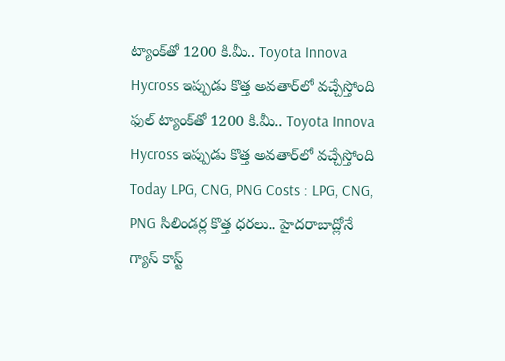ట్యాంక్‌తో 1200 కి.మీ.. Toyota Innova Hycross ఇప్పుడు కొత్త అవతార్‌లో వచ్చేస్తోంది
ఫుల్ ట్యాంక్‌తో 1200 కి.మీ.. Toyota Innova Hycross ఇప్పుడు కొత్త అవతార్‌లో వచ్చేస్తోంది
Today LPG, CNG, PNG Costs : LPG, CNG, PNG సిలిండర్ల కొత్త ధరలు.. హైదరాబాద్లోనే గ్యాస్ కాస్ట్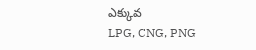ఎక్కువ
LPG, CNG, PNG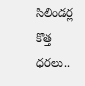సిలిండర్ల కొత్త ధరలు..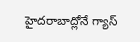హైదరాబాద్లోనే గ్యాస్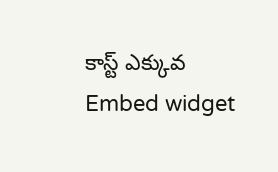కాస్ట్ ఎక్కువ
Embed widget